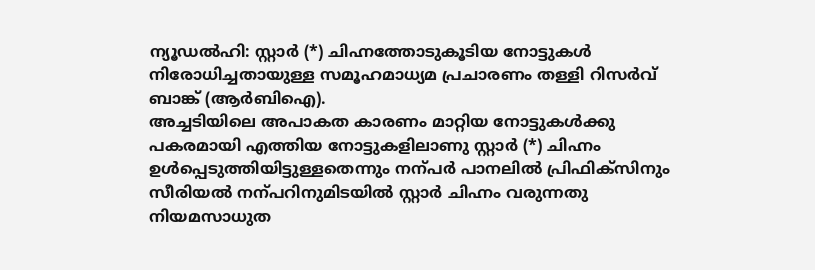ന്യൂഡൽഹി: സ്റ്റാർ (*) ചിഹ്നത്തോടുകൂടിയ നോട്ടുകൾ നിരോധിച്ചതായുള്ള സമൂഹമാധ്യമ പ്രചാരണം തള്ളി റിസർവ് ബാങ്ക് (ആർബിഐ).
അച്ചടിയിലെ അപാകത കാരണം മാറ്റിയ നോട്ടുകൾക്കു പകരമായി എത്തിയ നോട്ടുകളിലാണു സ്റ്റാർ (*) ചിഹ്നം ഉൾപ്പെടുത്തിയിട്ടുള്ളതെന്നും നന്പർ പാനലിൽ പ്രിഫിക്സിനും സീരിയൽ നന്പറിനുമിടയിൽ സ്റ്റാർ ചിഹ്നം വരുന്നതു നിയമസാധുത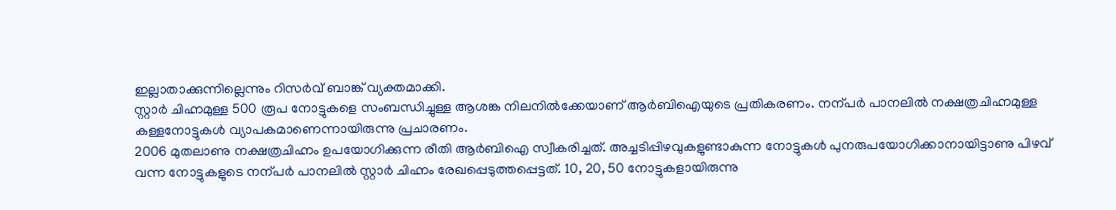ഇല്ലാതാക്കുന്നില്ലെന്നും റിസർവ് ബാങ്ക് വ്യക്തമാക്കി.
സ്റ്റാർ ചിഹ്നമുള്ള 500 രൂപ നോട്ടുകളെ സംബന്ധിച്ചുള്ള ആശങ്ക നിലനിൽക്കേയാണ് ആർബിഐയുടെ പ്രതികരണം. നന്പർ പാനലിൽ നക്ഷത്രചിഹ്നമുള്ള കള്ളനോട്ടുകൾ വ്യാപകമാണെന്നായിരുന്നു പ്രചാരണം.
2006 മുതലാണു നക്ഷത്രചിഹ്നം ഉപയോഗിക്കുന്ന രീതി ആർബിഐ സ്വീകരിച്ചത്. അച്ചടിപ്പിഴവുകളുണ്ടാകുന്ന നോട്ടുകൾ പുനരുപയോഗിക്കാനായിട്ടാണു പിഴവ് വന്ന നോട്ടുകളുടെ നന്പർ പാനലിൽ സ്റ്റാർ ചിഹ്നം രേഖപ്പെടുത്തപ്പെട്ടത്. 10, 20, 50 നോട്ടുകളായിരുന്നു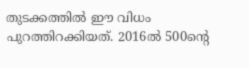തുടക്കത്തിൽ ഈ വിധം പുറത്തിറക്കിയത്. 2016ൽ 500ന്റെ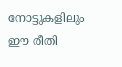നോട്ടുകളിലും ഈ രീതി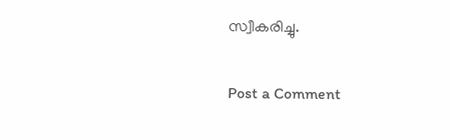സ്വീകരിച്ചു.

Post a Comment